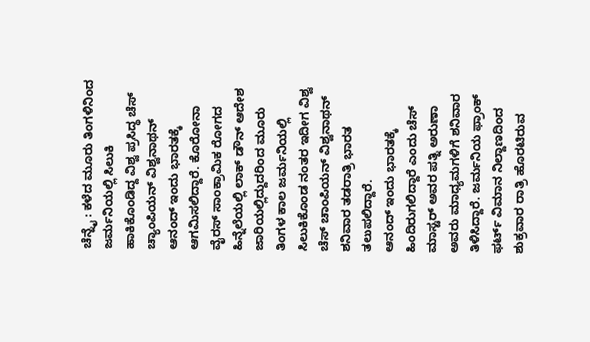ಚೆನ್ನೈ : ಕಳೆದ ಮೂರು ತಿಂಗಳಿನಿಂದ ಜರ್ಮನಿಯಲ್ಲಿ ಸಿಲುಕಿ ಹಾಕಿಕೊಂಡಿದ್ದ ವಿಶ್ವ ಪ್ರಸಿದ್ಧ ಚೆಸ್ ಚ್ಯಾಂಪಿಯನ್ ವಿಶ್ವನಾಥನ್ ಆನಂದ್ ಇಂದು ಭಾರತಕ್ಕೆ ಆಗಮಿಸಲಿದ್ದಾರೆ. ಕೊರೋನಾ ವೈರಸ್ ಸಾಂಕ್ರಾಮಿಕ ರೋಗದ ಹಿನ್ನೆಲೆಯಲ್ಲಿ ಲಾಕ್ ಡೌನ್ ಆದೇಶ ಜಾರಿಯಲ್ಲಿದ್ದುದರಿಂದ ಮೂರು ತಿಂಗಳ ಕಾಲ ಜರ್ಮನಿಯಲ್ಲಿ ಸಿಲುಕಿಕೊಂಡ ನಂತರ ಇದೀಗ ವಿಶ್ವ ಚೆಸ್ ಚಾಂಪಿಯನ್ ವಿಶ್ವನಾಥನ್ ಶನಿವಾರ ತಡರಾತ್ರಿ ಭಾರತ ತಲುಪಲಿದ್ದಾರೆ.
ಆನಂದ್ ಇಂದು ಭಾರತಕ್ಕೆ ಹಿಂದಿರುಗಲಿದ್ದಾರೆ ಎಂದು ಚೆಸ್ ಮಾಸ್ಟರ್ ಅವರ ಪತ್ನಿ ಅರುಣಾ ಅವರು ಮಾಧ್ಯಮಗಳಿಗೆ ಶನಿವಾರ ತಿಳಿಸಿದ್ದಾರೆ. ಜರ್ಮನಿಯ ಫ್ರಾಂಕ್ ಫರ್ಟ್ ವಿಮಾನ ನಿಲ್ದಾಣದಿಂದ ಶುಕ್ರವಾರ ರಾತ್ರಿ ಹೊರಟಿರುವ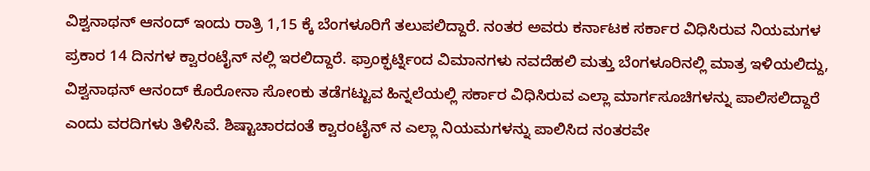ವಿಶ್ವನಾಥನ್ ಆನಂದ್ ಇಂದು ರಾತ್ರಿ 1,15 ಕ್ಕೆ ಬೆಂಗಳೂರಿಗೆ ತಲುಪಲಿದ್ದಾರೆ. ನಂತರ ಅವರು ಕರ್ನಾಟಕ ಸರ್ಕಾರ ವಿಧಿಸಿರುವ ನಿಯಮಗಳ ಪ್ರಕಾರ 14 ದಿನಗಳ ಕ್ವಾರಂಟೈನ್ ನಲ್ಲಿ ಇರಲಿದ್ದಾರೆ. ಫ್ರಾಂಕ್ಫರ್ಟ್ನಿಂದ ವಿಮಾನಗಳು ನವದೆಹಲಿ ಮತ್ತು ಬೆಂಗಳೂರಿನಲ್ಲಿ ಮಾತ್ರ ಇಳಿಯಲಿದ್ದು, ವಿಶ್ವನಾಥನ್ ಆನಂದ್ ಕೊರೋನಾ ಸೋಂಕು ತಡೆಗಟ್ಟುವ ಹಿನ್ನಲೆಯಲ್ಲಿ ಸರ್ಕಾರ ವಿಧಿಸಿರುವ ಎಲ್ಲಾ ಮಾರ್ಗಸೂಚಿಗಳನ್ನು ಪಾಲಿಸಲಿದ್ದಾರೆ ಎಂದು ವರದಿಗಳು ತಿಳಿಸಿವೆ. ಶಿಷ್ಟಾಚಾರದಂತೆ ಕ್ವಾರಂಟೈನ್ ನ ಎಲ್ಲಾ ನಿಯಮಗಳನ್ನು ಪಾಲಿಸಿದ ನಂತರವೇ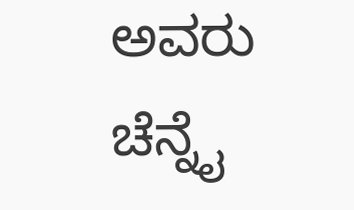ಅವರು ಚೆನ್ನೈ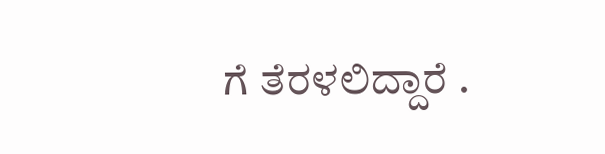ಗೆ ತೆರಳಲಿದ್ದಾರೆ .